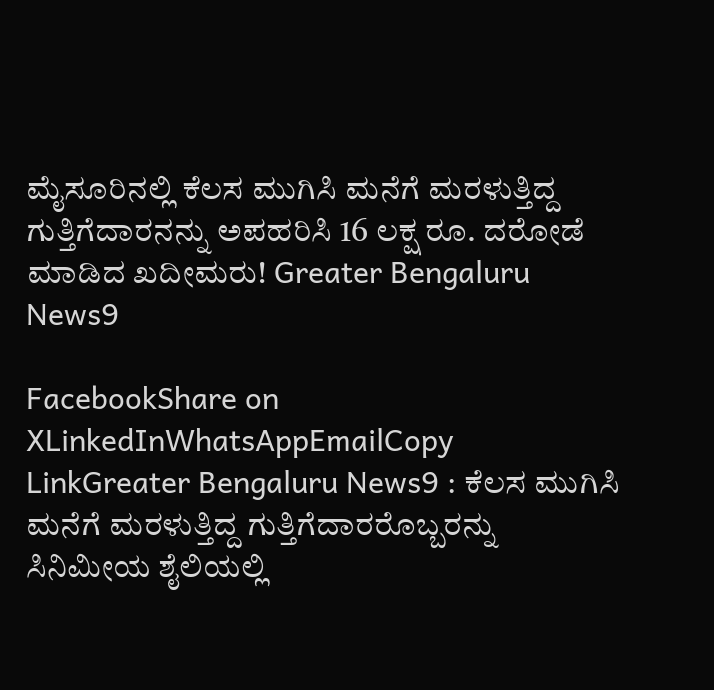ಮೈಸೂರಿನಲ್ಲಿ ಕೆಲಸ ಮುಗಿಸಿ ಮನೆಗೆ ಮರಳುತ್ತಿದ್ದ ಗುತ್ತಿಗೆದಾರನನ್ನು ಅಪಹರಿಸಿ 16 ಲಕ್ಷ ರೂ. ದರೋಡೆ ಮಾಡಿದ ಖದೀಮರು! Greater Bengaluru News9

FacebookShare on XLinkedInWhatsAppEmailCopy LinkGreater Bengaluru News9 : ಕೆಲಸ ಮುಗಿಸಿ ಮನೆಗೆ ಮರಳುತ್ತಿದ್ದ ಗುತ್ತಿಗೆದಾರರೊಬ್ಬರನ್ನು ಸಿನಿಮೀಯ ಶೈಲಿಯಲ್ಲಿ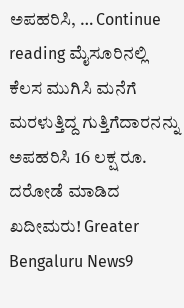ಅಪಹರಿಸಿ, … Continue reading ಮೈಸೂರಿನಲ್ಲಿ ಕೆಲಸ ಮುಗಿಸಿ ಮನೆಗೆ ಮರಳುತ್ತಿದ್ದ ಗುತ್ತಿಗೆದಾರನನ್ನು ಅಪಹರಿಸಿ 16 ಲಕ್ಷ ರೂ. ದರೋಡೆ ಮಾಡಿದ ಖದೀಮರು! Greater Bengaluru News9